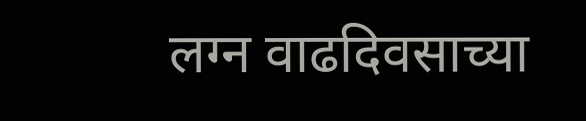लग्न वाढदिवसाच्या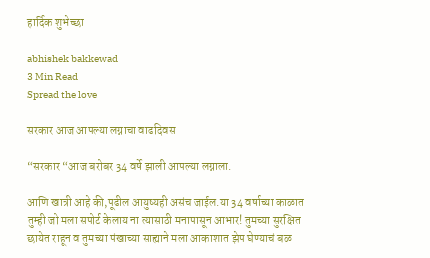हार्दिक शुभेच्छा

abhishek bakkewad
3 Min Read
Spread the love

सरकार आज आपल्या लग्नाचा वाढदिवस

“सरकार “आज बरोबर 34 वर्षे झाली आपल्या लग्नाला.

आणि खात्री आहे की,पूढील आयुष्यही असंच जाईल.या 34 वर्षाच्या काळात तुम्ही जो मला सपोर्ट केलाय ना त्यासाठी मनापासून आभार! तुमच्या सुरक्षित छायेत राहून व तुमच्या पंखाच्या साह्याने मला आकाशात झेप घेण्याचं बळ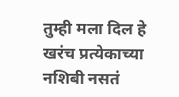तुम्ही मला दिल हे खरंच प्रत्येकाच्या नशिबी नसतं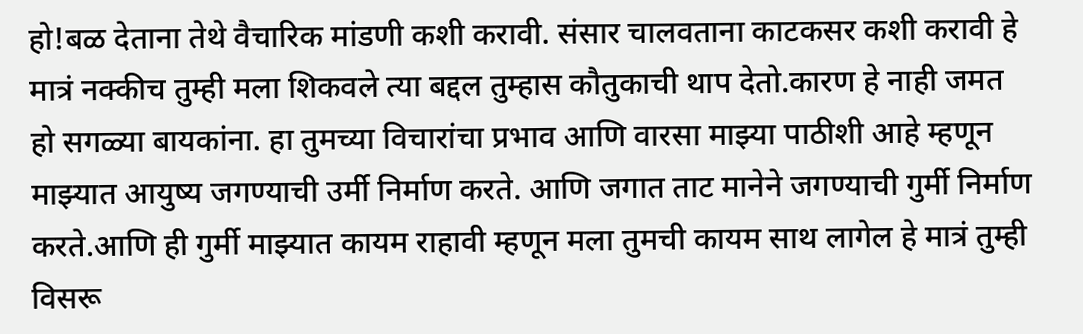हो!बळ देताना तेथे वैचारिक मांडणी कशी करावी. संसार चालवताना काटकसर कशी करावी हे मात्रं नक्कीच तुम्ही मला शिकवले त्या बद्दल तुम्हास कौतुकाची थाप देतो.कारण हे नाही जमत हो सगळ्या बायकांना. हा तुमच्या विचारांचा प्रभाव आणि वारसा माझ्या पाठीशी आहे म्हणून माझ्यात आयुष्य जगण्याची उर्मी निर्माण करते. आणि जगात ताट मानेने जगण्याची गुर्मी निर्माण करते.आणि ही गुर्मी माझ्यात कायम राहावी म्हणून मला तुमची कायम साथ लागेल हे मात्रं तुम्ही विसरू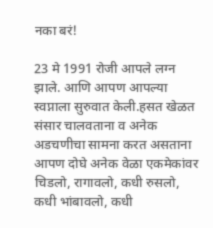नका बरं!

23 मे 1991 रोजी आपले लग्न झाले. आणि आपण आपल्या स्वप्नाला सुरुवात केली.हसत खेळत संसार चालवताना व अनेक अडचणीचा सामना करत असताना आपण दोघे अनेक वेळा एकमेकांवर चिडलो, रागावलो, कधी रुसलो, कधी भांबावलो, कधी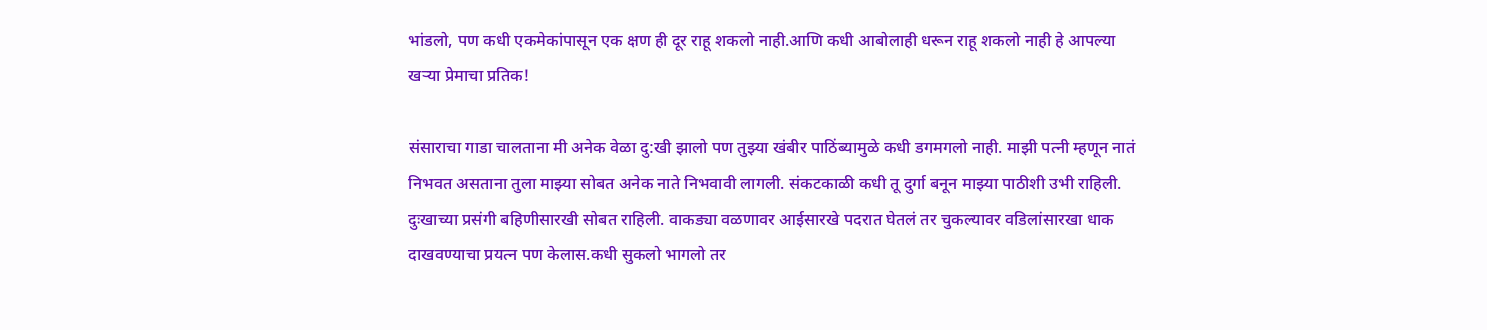भांडलो, पण कधी एकमेकांपासून एक क्षण ही दूर राहू शकलो नाही.आणि कधी आबोलाही धरून राहू शकलो नाही हे आपल्या खऱ्या प्रेमाचा प्रतिक!

संसाराचा गाडा चालताना मी अनेक वेळा दु:खी झालो पण तुझ्या खंबीर पाठिंब्यामुळे कधी डगमगलो नाही. माझी पत्नी म्हणून नातं निभवत असताना तुला माझ्या सोबत अनेक नाते निभवावी लागली. संकटकाळी कधी तू दुर्गा बनून माझ्या पाठीशी उभी राहिली. दुःखाच्या प्रसंगी बहिणीसारखी सोबत राहिली. वाकड्या वळणावर आईसारखे पदरात घेतलं तर चुकल्यावर वडिलांसारखा धाक दाखवण्याचा प्रयत्न पण केलास.कधी सुकलो भागलो तर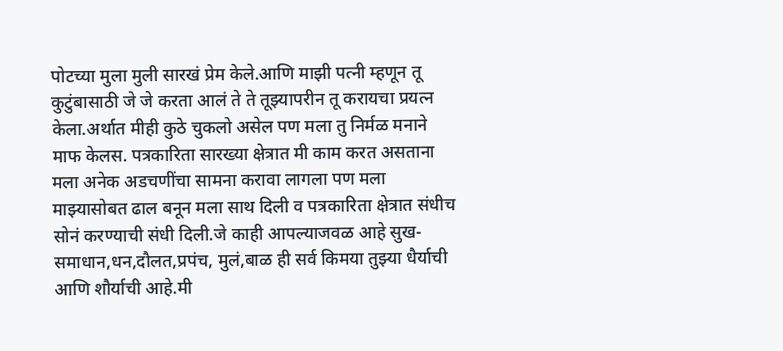पोटच्या मुला मुली सारखं प्रेम केले.आणि माझी पत्नी म्हणून तू कुटुंबासाठी जे जे करता आलं ते ते तूझ्यापरीन तू करायचा प्रयत्न केला.अर्थात मीही कुठे चुकलो असेल पण मला तु निर्मळ मनाने माफ केलस. पत्रकारिता सारख्या क्षेत्रात मी काम करत असताना मला अनेक अडचणींचा सामना करावा लागला पण मला माझ्यासोबत ढाल बनून मला साथ दिली व पत्रकारिता क्षेत्रात संधीच सोनं करण्याची संधी दिली.जे काही आपल्याजवळ आहे सुख- समाधान,धन,दौलत,प्रपंच, मुलं,बाळ ही सर्व किमया तुझ्या धैर्याची आणि शौर्याची आहे.मी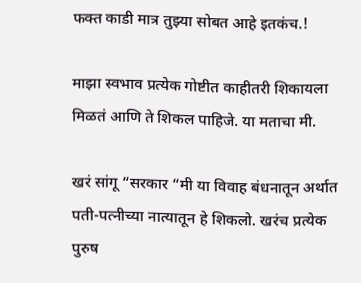फक्त काडी मात्र तुझ्या सोबत आहे इतकंच.!

माझा स्वभाव प्रत्येक गोष्टीत काहीतरी शिकायला मिळतं आणि ते शिकल पाहिजे. या मताचा मी.

खरं सांगू “सरकार “मी या विवाह बंधनातून अर्थात पती-पत्नीच्या नात्यातून हे शिकलो. खरंच प्रत्येक पुरुष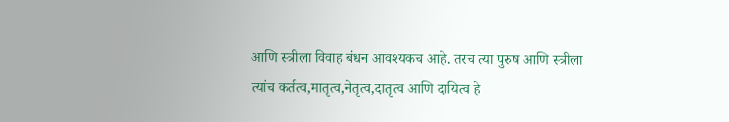आणि स्त्रीला विवाह बंधन आवश्यकच आहे. तरच त्या पुरुष आणि स्त्रीला त्यांच कर्तत्व,मातृत्व,नेतृत्व,दातृत्व आणि दायित्व हे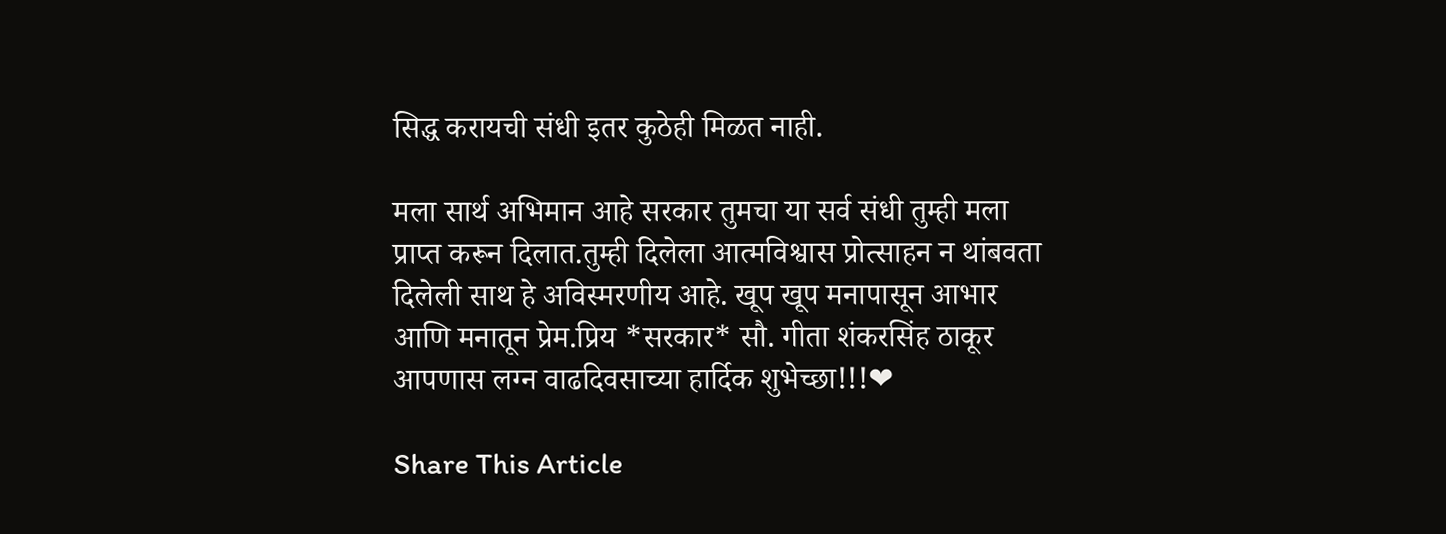सिद्ध करायची संधी इतर कुठेही मिळत नाही.

मला सार्थ अभिमान आहे सरकार तुमचा या सर्व संधी तुम्ही मला प्राप्त करून दिलात.तुम्ही दिलेला आत्मविश्वास प्रोत्साहन न थांबवता दिलेली साथ हे अविस्मरणीय आहे. खूप खूप मनापासून आभार आणि मनातून प्रेम.प्रिय *सरकार* सौ. गीता शंकरसिंह ठाकूर आपणास लग्न वाढदिवसाच्या हार्दिक शुभेच्छा!!!❤

Share This Article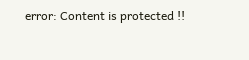error: Content is protected !!